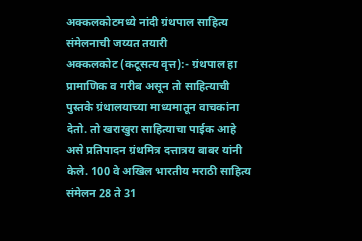अक्कलकोटमध्ये नांदी ग्रंथपाल साहित्य संमेलनाची जय्यत तयारी
अक्कलकोट (कटूसत्य वृत्त):- ग्रंथपाल हा प्रामाणिक व गरीब असून तो साहित्याची पुस्तके ग्रंथालयाच्या माध्यमातून वाचकांना देतो. तो खराखुरा साहित्याचा पाईक आहे असे प्रतिपादन ग्रंथमित्र दत्तात्रय बाबर यांनी केले. 100 वे अखिल भारतीय मराठी साहित्य संमेलन 28 ते 31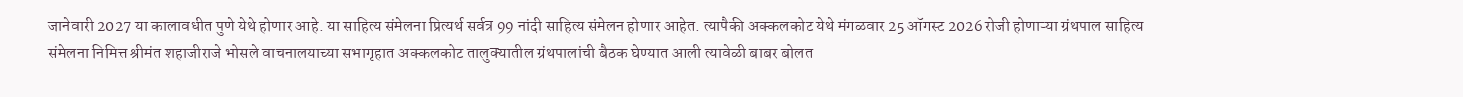जानेवारी 2027 या कालावधीत पुणे येथे होणार आहे. या साहित्य संमेलना प्रित्यर्थ सर्वत्र 99 नांदी साहित्य संमेलन होणार आहेत. त्यापैकी अक्कलकोट येथे मंगळवार 25 ऑगस्ट 2026 रोजी होणाऱ्या ग्रंथपाल साहित्य संमेलना निमित्त श्रीमंत शहाजीराजे भोसले वाचनालयाच्या सभागृहात अक्कलकोट तालुक्यातील ग्रंथपालांची बैठक घेण्यात आली त्यावेळी बाबर बोलत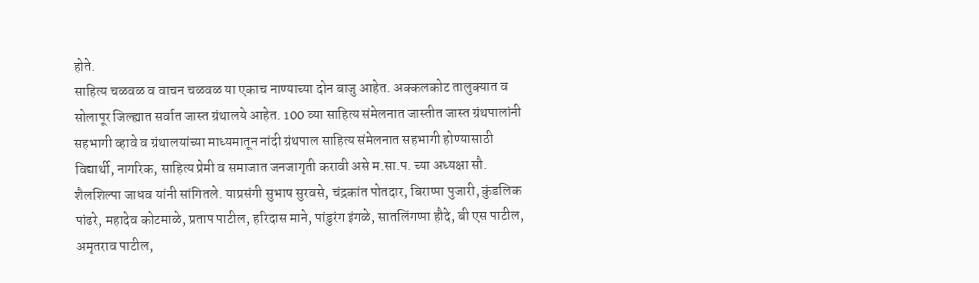होते.
साहित्य चळवळ व वाचन चळवळ या एकाच नाण्याच्या दोन बाजु आहेत. अक्कलकोट तालुक्यात व सोलापूर जिल्ह्यात सर्वात जास्त ग्रंथालये आहेत. 100 व्या साहित्य संमेलनात जास्तीत जास्त ग्रंथपालांनी सहभागी व्हावे व ग्रंथालयांच्या माध्यमातून नांदी ग्रंथपाल साहित्य संमेलनात सहभागी होण्यासाठी विद्यार्थी, नागरिक, साहित्य प्रेमी व समाजात जनजागृती करावी असे म.सा.प. च्या अध्यक्षा सौ. शैलशिल्पा जाधव यांनी सांगितले. याप्रसंगी सुभाष सुरवसे, चंद्रकांत पोतदार, बिराप्पा पुजारी, कुंडलिक पांढरे, महादेव कोटमाळे, प्रताप पाटील, हरिदास माने, पांडुरंग इंगळे, सातलिंगप्पा हौदे, बी एस पाटील, अमृतराव पाटील,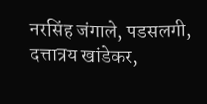नरसिंह जंगाले, पडसलगी, दत्तात्रय खांडेकर,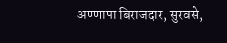अण्णापा बिराजदार, सुरवसे,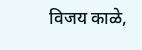विजय काळे,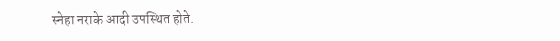स्नेहा नराके आदी उपस्थित होते.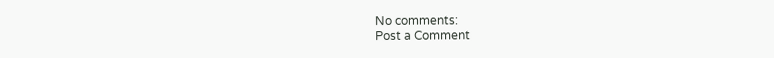No comments:
Post a Comment